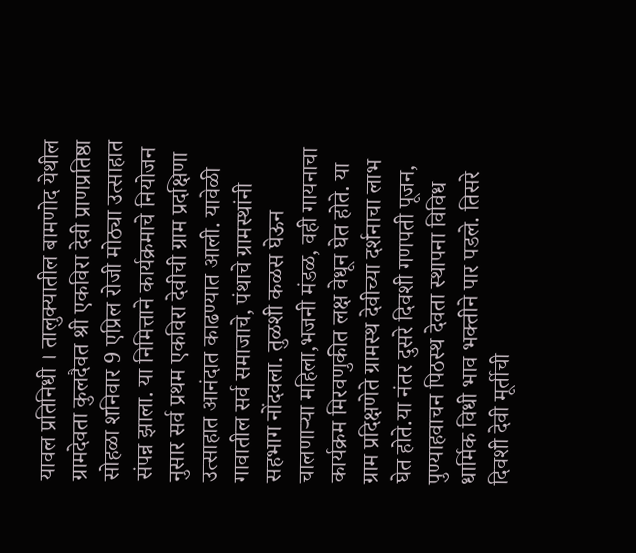यावल प्रतिनिधी । तालुक्यातील बामणोद येथील ग्रामदेवता कुलदैवत श्री एकविरा देवी प्राणप्रतिष्ठा सोहळा शनिवार 9 एप्रिल रोजी मोठ्या उत्साहात संपन्न झाला. या निमित्ताने कार्यक्रमाचे नियोजन नुसार सर्व प्रथम एकविरा देवीची ग्राम प्रदक्षिणा उत्साहात आनंदात काढण्यात आली. यावेळी गावातील सर्व समाजाचे, पंथाचे ग्रामस्थांनी सहभाग नोंदवला. तुळशी कळस घेऊन चालणाऱ्या महिला,भजनी मंडळ, वही गायनाचा कार्यक्रम मिरवणुकीत लक्ष वेधून घेत होते. या ग्राम प्रदिक्षणेते ग्रामस्थ देवीच्या दर्शनाचा लाभ घेत होते.या नंतर दुसरे दिवशी गणपती पूजन, पुण्याहवाचन पिठस्थ देवता स्थापना विविध धार्मिक विधी भाव भक्तीने पार पडले. तिसरे दिवशी देवी मूर्तीची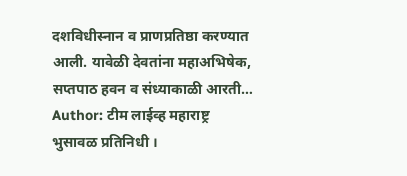दशविधीस्नान व प्राणप्रतिष्ठा करण्यात आली. यावेळी देवतांना महाअभिषेक, सप्तपाठ हवन व संध्याकाळी आरती…
Author: टीम लाईव्ह महाराष्ट्र
भुसावळ प्रतिनिधी ।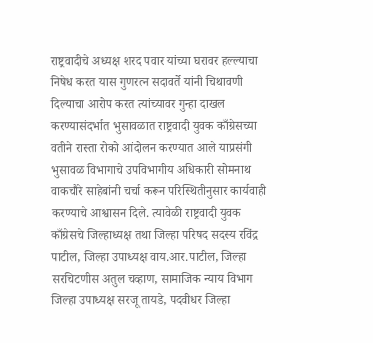राष्ट्रवादीचे अध्यक्ष शरद पवार यांच्या घरावर हल्ल्याचा निषेध करत यास गुणरत्न सदावर्ते यांनी चिथावणी दिल्याचा आरोप करत त्यांच्यावर गुन्हा दाखल करण्यासंदर्भात भुसावळात राष्ट्रवादी युवक काँग्रेसच्या वतीने रास्ता रोको आंदोलन करण्यात आले याप्रसंगी भुसावळ विभागाचे उपविभागीय अधिकारी सोमनाथ वाकचौरे साहेबांनी चर्चा करून परिस्थितीनुसार कार्यवाही करण्याचे आश्वासन दिले. त्यावेळी राष्ट्रवादी युवक काँग्रेसचे जिल्हाध्यक्ष तथा जिल्हा परिषद सदस्य रविंद्र पाटील, जिल्हा उपाध्यक्ष वाय.आर.पाटील, जिल्हा सरचिटणीस अतुल चव्हाण, सामाजिक न्याय विभाग जिल्हा उपाध्यक्ष सरजू तायडे, पदवीधर जिल्हा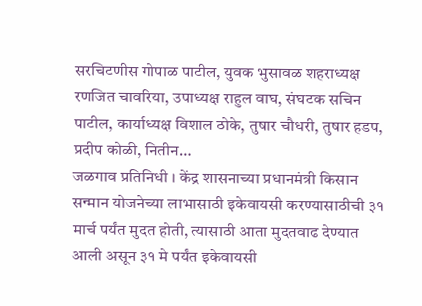सरचिटणीस गोपाळ पाटील, युवक भुसावळ शहराध्यक्ष रणजित चावरिया, उपाध्यक्ष राहुल वाघ, संघटक सचिन पाटील, कार्याध्यक्ष विशाल ठोके, तुषार चौधरी, तुषार हडप, प्रदीप कोळी, नितीन…
जळगाव प्रतिनिधी । केंद्र शासनाच्या प्रधानमंत्री किसान सन्मान योजनेच्या लाभासाठी इकेवायसी करण्यासाठीची ३१ मार्च पर्यंत मुदत होती, त्यासाठी आता मुदतवाढ देण्यात आली असून ३१ मे पर्यंत इकेवायसी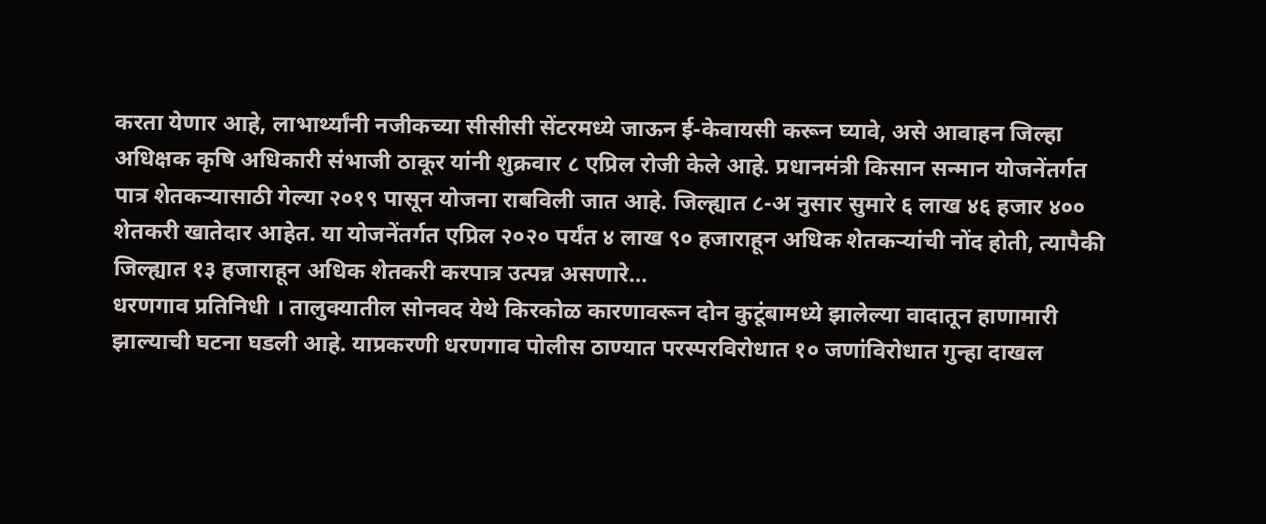करता येणार आहे, लाभार्थ्यांनी नजीकच्या सीसीसी सेंटरमध्ये जाऊन ई-केवायसी करून घ्यावे, असे आवाहन जिल्हा अधिक्षक कृषि अधिकारी संभाजी ठाकूर यांनी शुक्रवार ८ एप्रिल रोजी केले आहे. प्रधानमंत्री किसान सन्मान योजनेंतर्गत पात्र शेतकऱ्यासाठी गेल्या २०१९ पासून योजना राबविली जात आहे. जिल्ह्यात ८-अ नुसार सुमारे ६ लाख ४६ हजार ४०० शेतकरी खातेदार आहेत. या योजनेंतर्गत एप्रिल २०२० पर्यंत ४ लाख ९० हजाराहून अधिक शेतकऱ्यांची नोंद होती, त्यापैकी जिल्ह्यात १३ हजाराहून अधिक शेतकरी करपात्र उत्पन्न असणारे…
धरणगाव प्रतिनिधी । तालुक्यातील सोनवद येथे किरकोळ कारणावरून दोन कुटूंबामध्ये झालेल्या वादातून हाणामारी झाल्याची घटना घडली आहे. याप्रकरणी धरणगाव पोलीस ठाण्यात परस्परविरोधात १० जणांविरोधात गुन्हा दाखल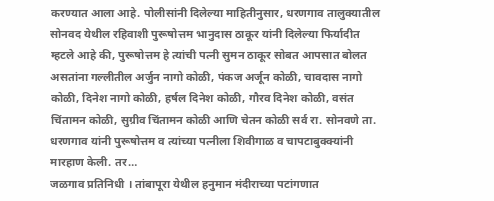करण्यात आला आहे. पोलीसांनी दिलेल्या माहितीनुसार, धरणगाव तालुक्यातील सोनवद येथील रहिवाशी पुरूषोत्तम भानुदास ठाकूर यांनी दिलेल्या फिर्यादीत म्हटले आहे की, पुरूषोत्तम हे त्यांची पत्नी सुमन ठाकूर सोबत आपसात बोलत असतांना गल्लीतील अर्जुन नागो कोळी, पंकज अर्जून कोळी, चावदास नागो कोळी, दिनेश नागो कोळी, हर्षल दिनेश कोळी, गौरव दिनेश कोळी, वसंत चिंतामन कोळी, सुग्रीव चिंतामन कोळी आणि चेतन कोळी सर्व रा. सोनवणे ता. धरणगाव यांनी पुरूषोत्तम व त्यांच्या पत्नीला शिवीगाळ व चापटाबुक्क्यांनी मारहाण केली. तर…
जळगाव प्रतिनिधी । तांबापूरा येथील हनुमान मंदीराच्या पटांगणात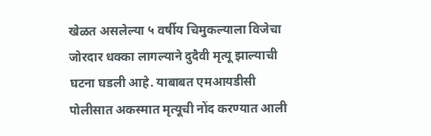खेळत असलेल्या ५ वर्षीय चिमुकल्याला विजेचा जोरदार धक्का लागल्याने दुदैवी मृत्यू झाल्याची घटना घडली आहे. याबाबत एमआयडीसी पोलीसात अकस्मात मृत्यूची नोंद करण्यात आली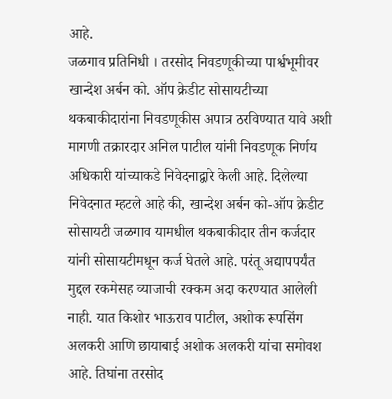आहे.
जळगाव प्रतिनिधी । तरसोद निवडणूकीच्या पार्श्वभूमीवर खान्देश अर्बन को. ऑप क्रेडीट सोसायटीच्या थकबाकीदारांना निवडणूकीस अपात्र ठरविण्यात यावे अशी मागणी तक्रारदार अनिल पाटील यांनी निवडणूक निर्णय अधिकारी यांच्याकडे निवेदनाद्वारे केली आहे. दिलेल्या निवेदनात म्हटले आहे की, खान्देश अर्बन को-ऑप क्रेडीट सोसायटी जळगाव यामधील थकबाकीदार तीन कर्जदार यांनी सोसायटीमधून कर्ज घेतले आहे. परंतू अद्यापपर्यंत मुद्दल रकमेसह व्याजाची रक्कम अदा करण्यात आलेली नाही. यात किशोर भाऊराव पाटील, अशोक रूपसिंग अलकरी आणि छायाबाई अशोक अलकरी यांचा समोवश आहे. तिघांना तरसोद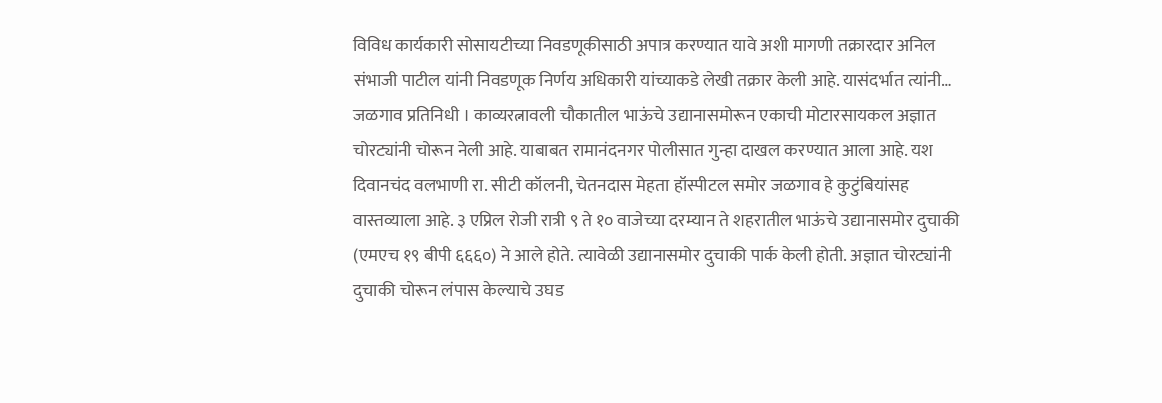विविध कार्यकारी सोसायटीच्या निवडणूकीसाठी अपात्र करण्यात यावे अशी मागणी तक्रारदार अनिल संभाजी पाटील यांनी निवडणूक निर्णय अधिकारी यांच्याकडे लेखी तक्रार केली आहे. यासंदर्भात त्यांनी…
जळगाव प्रतिनिधी । काव्यरत्नावली चौकातील भाऊंचे उद्यानासमोरून एकाची मोटारसायकल अज्ञात चोरट्यांनी चोरून नेली आहे. याबाबत रामानंदनगर पोलीसात गुन्हा दाखल करण्यात आला आहे. यश दिवानचंद वलभाणी रा. सीटी कॉलनी, चेतनदास मेहता हॉस्पीटल समोर जळगाव हे कुटुंबियांसह वास्तव्याला आहे. ३ एप्रिल रोजी रात्री ९ ते १० वाजेच्या दरम्यान ते शहरातील भाऊंचे उद्यानासमोर दुचाकी (एमएच १९ बीपी ६६६०) ने आले होते. त्यावेळी उद्यानासमोर दुचाकी पार्क केली होती. अज्ञात चोरट्यांनी दुचाकी चोरून लंपास केल्याचे उघड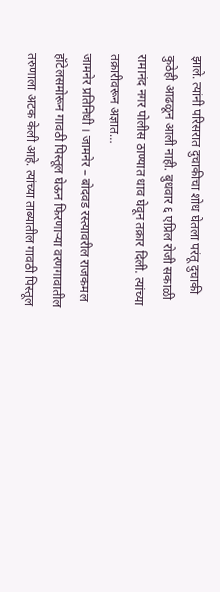झाले. त्यांनी परिसरात दुचाकीचा शोध घेतला परंतू दुचाकी कुठेही आढळून आली नाही. बुधवार ६ एप्रिल रोजी सकाळी रामानंद नगर पोलीस ठाण्यात धाव घेवून तक्रार दिली. त्यांच्या तक्रारीवरून अज्ञात…
जामनेर प्रतिनिधी । जामनेर – बोदवड रस्त्यावरील राजकमल हॉटेलसमोरून गावठी पिस्तूल घेऊन फिरणाऱ्या वरणगावातील तरुणाला अटक केली आहे. त्यांच्या ताब्यातील गावठी पिस्तूल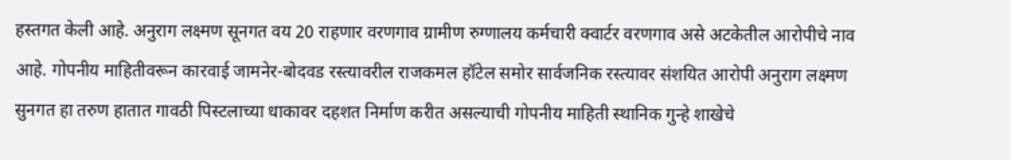हस्तगत केली आहे. अनुराग लक्ष्मण सूनगत वय 20 राहणार वरणगाव ग्रामीण रुग्णालय कर्मचारी क्वार्टर वरणगाव असे अटकेतील आरोपीचे नाव आहे. गोपनीय माहितीवरून कारवाई जामनेर-बोदवड रस्त्यावरील राजकमल हॉटेल समोर सार्वजनिक रस्त्यावर संशयित आरोपी अनुराग लक्ष्मण सुनगत हा तरुण हातात गावठी पिस्टलाच्या धाकावर दहशत निर्माण करीत असल्याची गोपनीय माहिती स्थानिक गुन्हे शाखेचे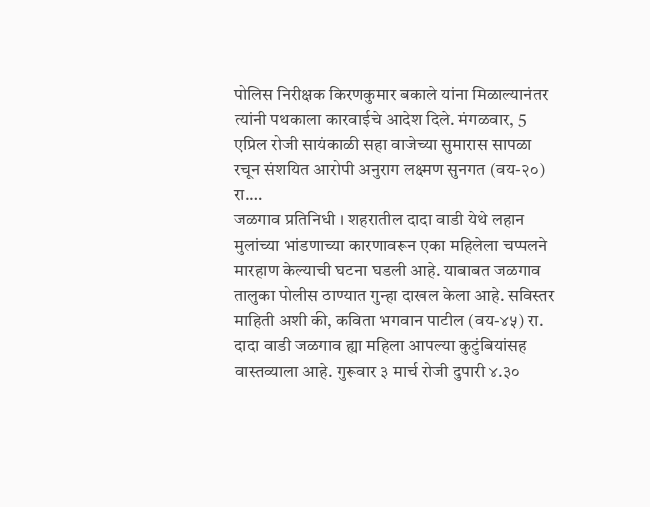पोलिस निरीक्षक किरणकुमार बकाले यांना मिळाल्यानंतर त्यांनी पथकाला कारवाईचे आदेश दिले. मंगळवार, 5 एप्रिल रोजी सायंकाळी सहा वाजेच्या सुमारास सापळा रचून संशयित आरोपी अनुराग लक्ष्मण सुनगत (वय-२०) रा.…
जळगाव प्रतिनिधी । शहरातील दादा वाडी येथे लहान मुलांच्या भांडणाच्या कारणावरून एका महिलेला चप्पलने मारहाण केल्याची घटना घडली आहे. याबाबत जळगाव तालुका पोलीस ठाण्यात गुन्हा दाखल केला आहे. सविस्तर माहिती अशी की, कविता भगवान पाटील (वय-४५) रा. दादा वाडी जळगाव ह्या महिला आपल्या कुटुंबियांसह वास्तव्याला आहे. गुरूवार ३ मार्च रोजी दुपारी ४.३०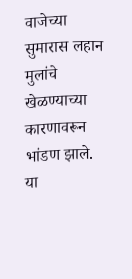वाजेच्या सुमारास लहान मुलांचे खेळण्याच्या कारणावरून भांडण झाले. या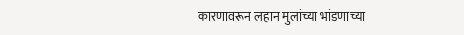कारणावरून लहान मुलांच्या भांडणाच्या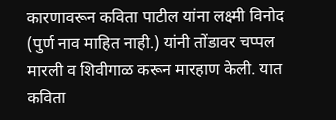कारणावरून कविता पाटील यांना लक्ष्मी विनोद (पुर्ण नाव माहित नाही.) यांनी तोंडावर चप्पल मारली व शिवीगाळ करून मारहाण केली. यात कविता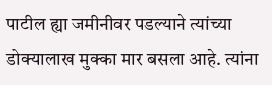पाटील ह्या जमीनीवर पडल्याने त्यांच्या डोक्यालाख मुक्का मार बसला आहे. त्यांना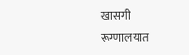खासगी रूग्णालयात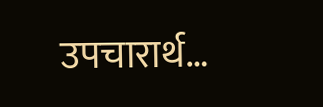उपचारार्थ…